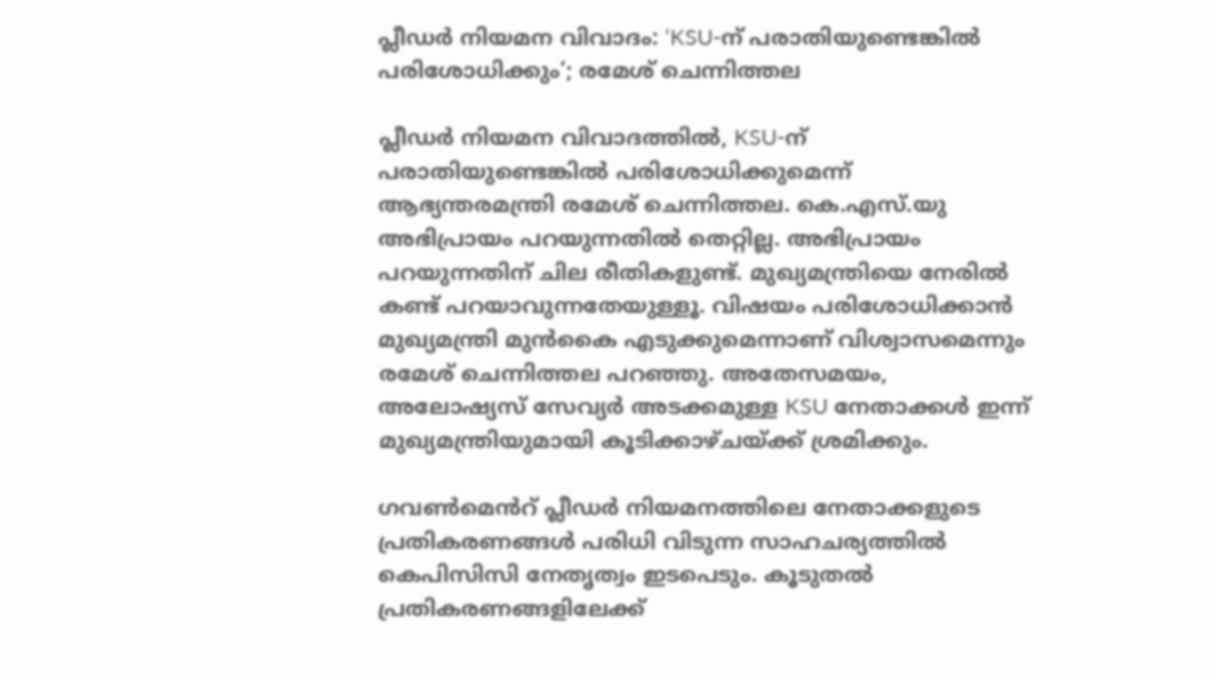പ്ലീഡർ നിയമന വിവാദം: ‘KSU-ന് പരാതിയുണ്ടെങ്കിൽ പരിശോധിക്കും’; രമേശ് ചെന്നിത്തല

പ്ലീഡർ നിയമന വിവാദത്തിൽ, KSU-ന് പരാതിയുണ്ടെങ്കിൽ പരിശോധിക്കുമെന്ന് ആഭ്യന്തരമന്ത്രി രമേശ് ചെന്നിത്തല. കെ.എസ്.യു അഭിപ്രായം പറയുന്നതിൽ തെറ്റില്ല. അഭിപ്രായം പറയുന്നതിന് ചില രീതികളുണ്ട്. മുഖ്യമന്ത്രിയെ നേരിൽ കണ്ട് പറയാവുന്നതേയുള്ളൂ. വിഷയം പരിശോധിക്കാൻ മുഖ്യമന്ത്രി മുൻകൈ എടുക്കുമെന്നാണ് വിശ്വാസമെന്നും രമേശ് ചെന്നിത്തല പറഞ്ഞു. അതേസമയം, അലോഷ്യസ് സേവ്യർ അടക്കമുള്ള KSU നേതാക്കൾ ഇന്ന് മുഖ്യമന്ത്രിയുമായി കൂടിക്കാഴ്ചയ്ക്ക് ശ്രമിക്കും.

ഗവൺമെൻറ് പ്ലീഡർ നിയമനത്തിലെ നേതാക്കളുടെ പ്രതികരണങ്ങൾ പരിധി വിടുന്ന സാഹചര്യത്തിൽ കെപിസിസി നേതൃത്വം ഇടപെടും. കൂടുതൽ പ്രതികരണങ്ങളിലേക്ക്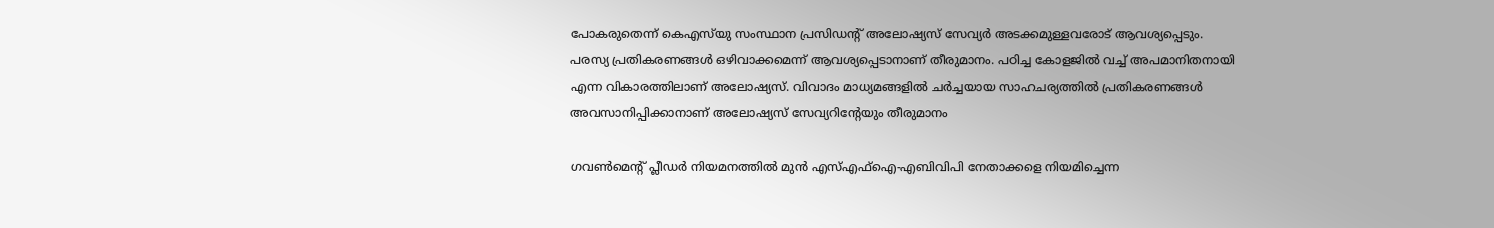പോകരുതെന്ന് കെഎസ്‌യു സംസ്ഥാന പ്രസിഡന്റ് അലോഷ്യസ് സേവ്യർ അടക്കമുള്ളവരോട് ആവശ്യപ്പെടും. പരസ്യ പ്രതികരണങ്ങൾ ഒഴിവാക്കമെന്ന് ആവശ്യപ്പെടാനാണ് തീരുമാനം. പഠിച്ച കോളജിൽ വച്ച് അപമാനിതനായി എന്ന വികാരത്തിലാണ് അലോഷ്യസ്. വിവാദം മാധ്യമങ്ങളിൽ ചർച്ചയായ സാഹചര്യത്തിൽ പ്രതികരണങ്ങൾ അവസാനിപ്പിക്കാനാണ് അലോഷ്യസ് സേവ്യറിന്റേയും തീരുമാനം

ഗവൺമെന്റ് പ്ലീഡർ നിയമനത്തിൽ മുൻ എസ്എഫ്ഐ-എബിവിപി നേതാക്കളെ നിയമിച്ചെന്ന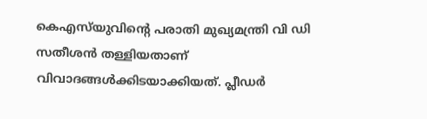കെഎസ്‌യുവിന്റെ പരാതി മുഖ്യമന്ത്രി വി ഡി സതീശൻ തള്ളിയതാണ് വിവാദങ്ങൾക്കിടയാക്കിയത്. പ്ലീഡർ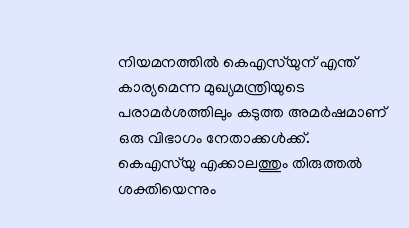നിയമനത്തിൽ കെഎസ്‌യുന് എന്ത് കാര്യമെന്ന മുഖ്യമന്ത്രിയുടെ പരാമർശത്തിലും കടുത്ത അമർഷമാണ് ഒരു വിഭാഗം നേതാക്കൾക്ക്. കെഎസ്‌യു എക്കാലത്തും തിരുത്തൽ ശക്തിയെന്നും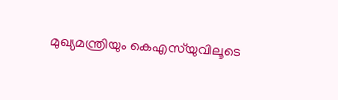മുഖ്യമന്ത്രിയും കെഎസ്‌യുവിലൂടെ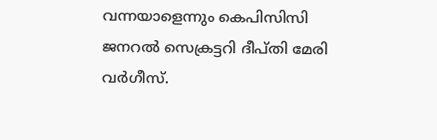വന്നയാളെന്നും കെപിസിസി ജനറൽ സെക്രട്ടറി ദീപ്തി മേരി വർഗീസ്.